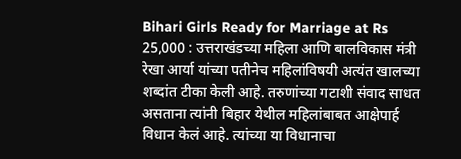Bihari Girls Ready for Marriage at Rs 25,000 : उत्तराखंडच्या महिला आणि बालविकास मंत्री रेखा आर्या यांच्या पतीनेच महिलांविषयी अत्यंत खालच्या शब्दांत टीका केली आहे. तरुणांच्या गटाशी संवाद साधत असताना त्यांनी बिहार येथील महिलांबाबत आक्षेपार्ह विधान केलं आहे. त्यांच्या या विधानाचा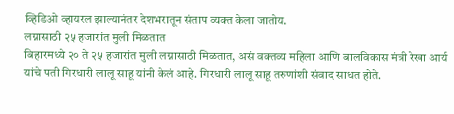व्हिडिओ व्हायरल झाल्यानंतर देशभरातून संताप व्यक्त केला जातोय.
लग्नासाठी २५ हजारांत मुली मिळतात
बिहारमध्ये २० ते २५ हजारांत मुली लग्नासाठी मिळतात, असं वक्तव्य महिला आणि बालविकास मंत्री रेखा आर्य यांचे पती गिरधारी लालू साहू यांनी केलं आहे. गिरधारी लालू साहू तरुणांशी संवाद साधत होते.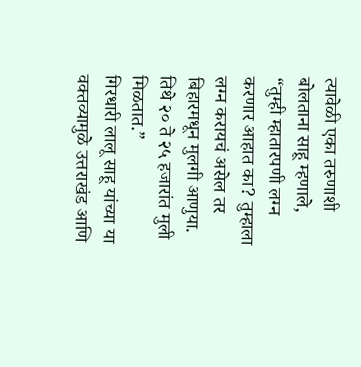त्यावेळी एका तरुणाशी बोलताना साहू म्हणाले, “तुम्ही म्हातारपणी लग्न करणार आहात का? तुम्हाला लग्न करायचं असेल तर बिहारमधून मुलगी आणुया. तिथे २० ते २५ हजारांत मुली मिळतात.”
गिरधारी लालू साहू यांच्या या वक्तव्यामुळे उत्तराखंड आणि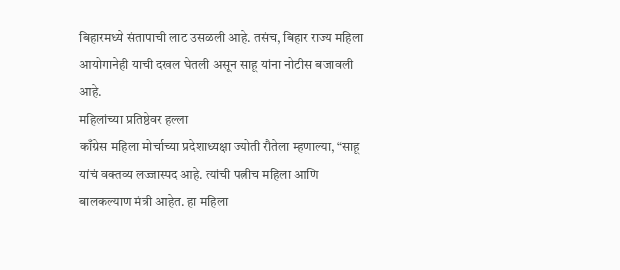बिहारमध्ये संतापाची लाट उसळली आहे. तसंच, बिहार राज्य महिला आयोगानेही याची दखल घेतली असून साहू यांना नोटीस बजावली आहे.
महिलांच्या प्रतिष्ठेवर हल्ला
काँग्रेस महिला मोर्चाच्या प्रदेशाध्यक्षा ज्योती रौतेला म्हणाल्या, “साहू यांचं वक्तव्य लज्जास्पद आहे. त्यांची पत्नीच महिला आणि बालकल्याण मंत्री आहेत. हा महिला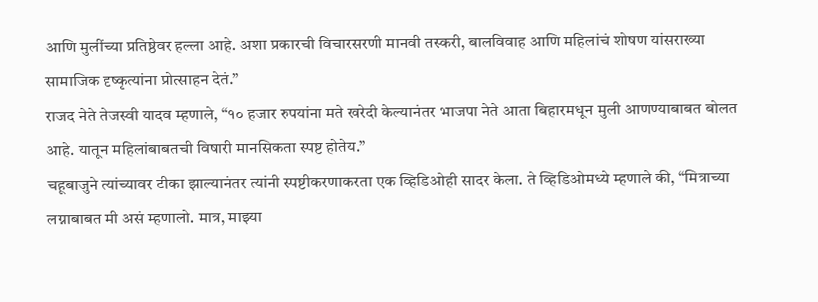आणि मुलींच्या प्रतिष्ठेवर हल्ला आहे. अशा प्रकारची विचारसरणी मानवी तस्करी, बालविवाह आणि महिलांचं शोषण यांसराख्या सामाजिक दृष्कृत्यांना प्रोत्साहन देतं.”
राजद नेते तेजस्वी यादव म्हणाले, “१० हजार रुपयांना मते खरेदी केल्यानंतर भाजपा नेते आता बिहारमधून मुली आणण्याबाबत बोलत आहे. यातून महिलांबाबतची विषारी मानसिकता स्पष्ट होतेय.”
चहूबाजुने त्यांच्यावर टीका झाल्यानंतर त्यांनी स्पष्टीकरणाकरता एक व्हिडिओही सादर केला. ते व्हिडिओमध्ये म्हणाले की, “मित्राच्या लग्नाबाबत मी असं म्हणालो. मात्र, माझ्या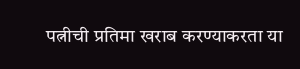पत्नीची प्रतिमा खराब करण्याकरता या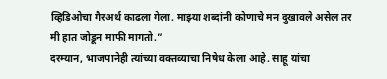व्हिडिओचा गैरअर्थ काढला गेला. माझ्या शब्दांनी कोणाचे मन दुखावले असेल तर मी हात जोडून माफी मागतो.”
दरम्यान, भाजपानेही त्यांच्या वक्तव्याचा निषेध केला आहे. साहू यांचा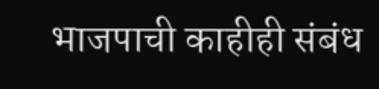भाजपाची काहीही संबंध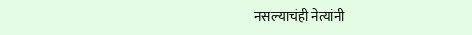नसल्याचंही नेत्यांनी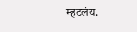म्हटलंय.